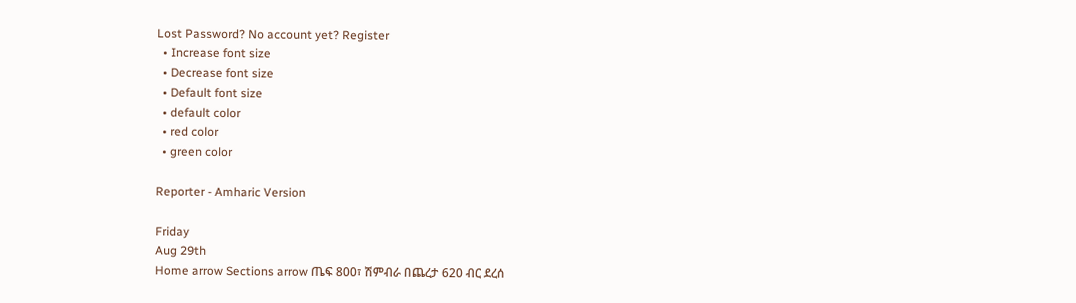Lost Password? No account yet? Register
  • Increase font size
  • Decrease font size
  • Default font size
  • default color
  • red color
  • green color

Reporter - Amharic Version

Friday
Aug 29th
Home arrow Sections arrow ጤፍ 800፣ ሽምብራ በጨረታ 620 ብር ደረሰ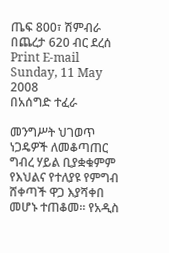ጤፍ 800፣ ሽምብራ በጨረታ 620 ብር ደረሰ Print E-mail
Sunday, 11 May 2008
በአሰግድ ተፈራ

መንግሥት ህገወጥ ነጋዴዎች ለመቆጣጠር ግብረ ሃይል ቢያቋቁምም የእህልና የተለያዩ የምግብ ሸቀጣች ዋጋ እያሻቀበ መሆኑ ተጠቆመ፡፡ የአዲስ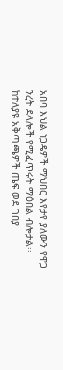አበባ እህል ነጋዴዎች ማህበር እየታየ ያለውን የዋጋ ንረት ደላሎች የሚፈጥሩት ማዕበል ብሎታል፡፡
ከተለያዩ አቅጣጫዎች ጤፍ ወደ ገበያ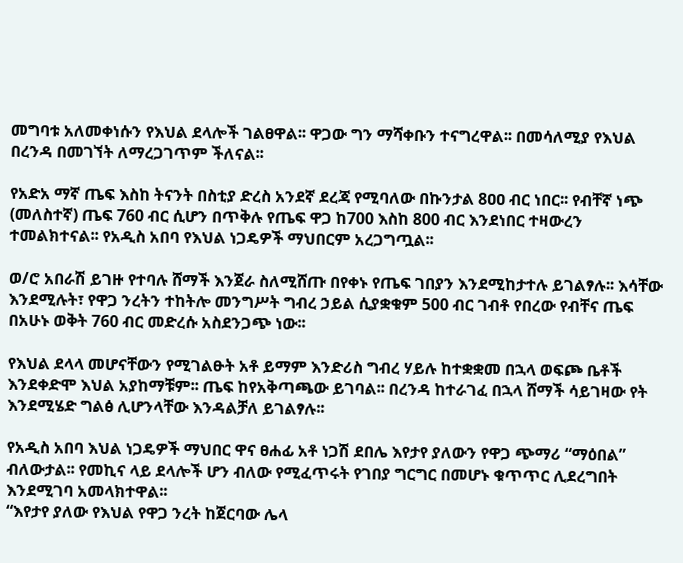መግባቱ አለመቀነሱን የእህል ደላሎች ገልፀዋል፡፡ ዋጋው ግን ማሻቀቡን ተናግረዋል፡፡ በመሳለሚያ የእህል በረንዳ በመገኘት ለማረጋገጥም ችለናል፡፡

የአድአ ማኛ ጤፍ እስከ ትናንት በስቲያ ድረስ አንደኛ ደረጃ የሚባለው በኩንታል 8ዐዐ ብር ነበር፡፡ የብቸኛ ነጭ (መለስተኛ) ጤፍ 760 ብር ሲሆን በጥቅሉ የጤፍ ዋጋ ከ700 እስከ 800 ብር እንደነበር ተዛውረን ተመልክተናል፡፡ የአዲስ አበባ የእህል ነጋዴዎች ማህበርም አረጋግጧል፡፡

ወ/ሮ አበራሽ ይገዙ የተባሉ ሸማች እንጀራ ስለሚሸጡ በየቀኑ የጤፍ ገበያን እንደሚከታተሉ ይገልፃሉ፡፡ እሳቸው እንደሚሉት፣ የዋጋ ንረትን ተከትሎ መንግሥት ግብረ ኃይል ሲያቋቁም 500 ብር ገብቶ የበረው የብቸና ጤፍ በአሁኑ ወቅት 760 ብር መድረሱ አስደንጋጭ ነው፡፡

የእህል ደላላ መሆናቸውን የሚገልፁት አቶ ይማም እንድሪስ ግብረ ሃይሉ ከተቋቋመ በኋላ ወፍጮ ቤቶች እንደቀድሞ እህል አያከማቹም፡፡ ጤፍ ከየአቅጣጫው ይገባል፡፡ በረንዳ ከተራገፈ በኋላ ሸማች ሳይገዛው የት እንደሚሄድ ግልፅ ሊሆንላቸው እንዳልቻለ ይገልፃሉ፡፡

የአዲስ አበባ እህል ነጋዴዎች ማህበር ዋና ፀሐፊ አቶ ነጋሽ ደበሌ እየታየ ያለውን የዋጋ ጭማሪ “ማዕበል” ብለውታል፡፡ የመኪና ላይ ደላሎች ሆን ብለው የሚፈጥሩት የገበያ ግርግር በመሆኑ ቁጥጥር ሊደረግበት እንደሚገባ አመላክተዋል፡፡
“እየታየ ያለው የእህል የዋጋ ንረት ከጀርባው ሌላ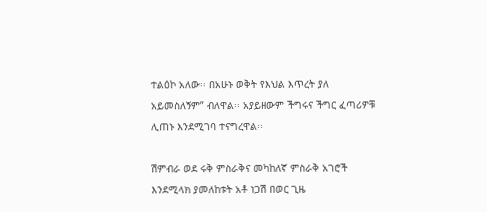ተልዕኮ አለው፡፡ በአሁኑ ወቅት የእህል እጥረት ያለ አይመስለኝም” ብለዋል፡፡ አያይዘውም ችግሩና ችግር ፈጣሪዎቹ ሊጠኑ እንደሚገባ ተናግረዋል፡፡

ሽምብራ ወደ ሩቅ ምስራቅና መካከለኛ ምስራቅ አገሮች እንደሚላክ ያመለከቱት አቶ ነጋሽ በወር ጊዜ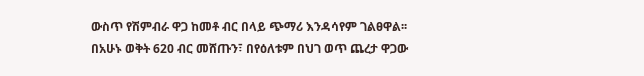ውስጥ የሽምብራ ዋጋ ከመቶ ብር በላይ ጭማሪ እንዳሳየም ገልፀዋል፡፡ በአሁኑ ወቅት 620 ብር መሸጡን፣ በየዕለቱም በህገ ወጥ ጨረታ ዋጋው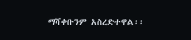ማሻቀቡንም አስረድተዋል፡፡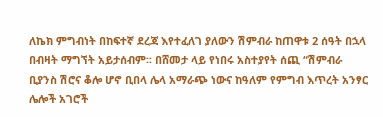ለኬክ ምግብነት በከፍተኛ ደረጃ እየተፈለገ ያለውን ሽምብራ ከጠዋቱ 2 ሰዓት በኋላ በብዛት ማግኘት አይታሰብም፡፡ በሸመታ ላይ የነበሩ አስተያየት ሰጪ “ሽምብራ ቢያንስ ሽሮና ቆሎ ሆኖ ቢበላ ሌላ አማራጭ ነውና ከዓለም የምግብ እጥረት አንፃር ሌሎች አገሮች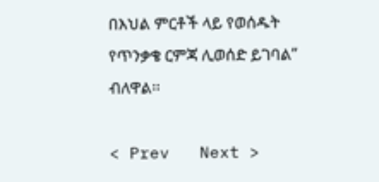በእህል ምርቶች ላይ የወሰዱት የጥንቃቄ ርምጃ ሊወሰድ ይገባል” ብለዋል፡፡

< Prev   Next >